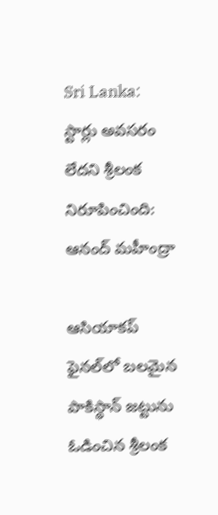Sri Lanka: స్టార్లు అవసరం లేదని శ్రీలంక నిరూపించింది: ఆనంద్ మహీంద్రా

ఆసియాకప్ ఫైనల్‌లో బలమైన పాకిస్థాన్ జట్టును ఓడించిన శ్రీలంక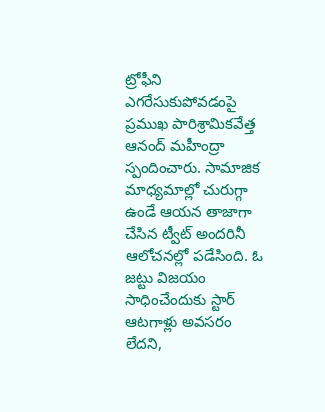ట్రోఫీని ఎగరేసుకుపోవడంపై ప్రముఖ పారిశ్రామికవేత్త ఆనంద్ మహీంద్రా స్పందించారు. సామాజిక మాధ్యమాల్లో చురుగ్గా ఉండే ఆయన తాజాగా చేసిన ట్వీట్ అందరినీ ఆలోచనల్లో పడేసింది. ఓ జట్టు విజయం సాధించేందుకు స్టార్ ఆటగాళ్లు అవసరం లేదని,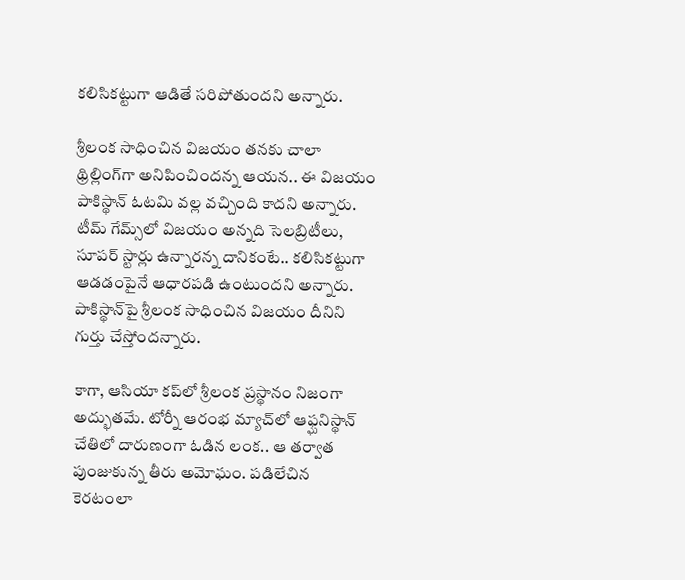కలిసికట్టుగా ఆడితే సరిపోతుందని అన్నారు.

శ్రీలంక సాధించిన విజయం తనకు చాలా థ్రిల్లింగ్‌గా అనిపించిందన్న ఆయన.. ఈ విజయం పాకిస్థాన్ ఓటమి వల్ల వచ్చింది కాదని అన్నారు. టీమ్ గేమ్స్‌లో విజయం అన్నది సెలబ్రిటీలు, సూపర్ స్టార్లు ఉన్నారన్న దానికంటే.. కలిసికట్టుగా ఆడడంపైనే ఆధారపడి ఉంటుందని అన్నారు. పాకిస్థాన్‌పై శ్రీలంక సాధించిన విజయం దీనిని గుర్తు చేస్తోందన్నారు.

కాగా, ఆసియా కప్‌లో శ్రీలంక ప్రస్థానం నిజంగా అద్భుతమే. టోర్నీ ఆరంభ మ్యాచ్‌లో ఆఫ్ఘనిస్థాన్ చేతిలో దారుణంగా ఓడిన లంక.. ఆ తర్వాత పుంజుకున్న తీరు అమోఘం. పడిలేచిన కెరటంలా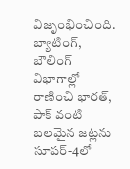విజృంభించింది. బ్యాటింగ్, బౌలింగ్ విభాగాల్లో రాణించి భారత్, పాక్ వంటి బలమైన జట్లను సూపర్-4లో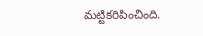మట్టికరిపించింది.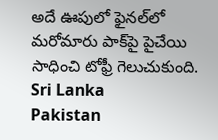అదే ఊపులో ఫైనల్‌లో మరోమారు పాక్‌పై పైచేయి సాధించి టోఫ్రీ గెలుచుకుంది.
Sri Lanka
Pakistan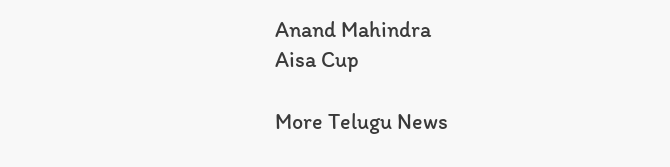Anand Mahindra
Aisa Cup

More Telugu News